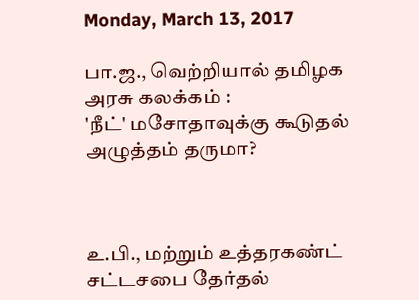Monday, March 13, 2017

பா.ஜ., வெற்றியால் தமிழக அரசு கலக்கம் :
'நீட்' மசோதாவுக்கு கூடுதல் அழுத்தம் தருமா?



உ.பி., மற்றும் உத்தரகண்ட் சட்டசபை தேர்தல்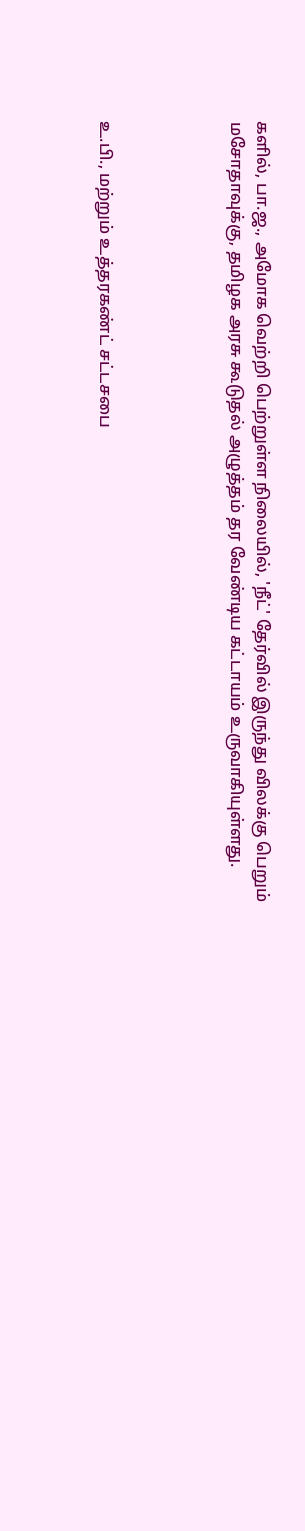களில், பா.ஜ., அமோக வெற்றி பெற்றுள்ள நிலையில், 'நீட்' தேர்வில் இருந்து விலக்கு பெறும் மசோதாவுக்கு, தமிழக அரசு கூடுதல் அழுத்தம் தர வேண்டிய கட்டாயம் உருவாகியுள்ளது.




உ.பி., மற்றும் உத்தரகண்ட் சட்டசபை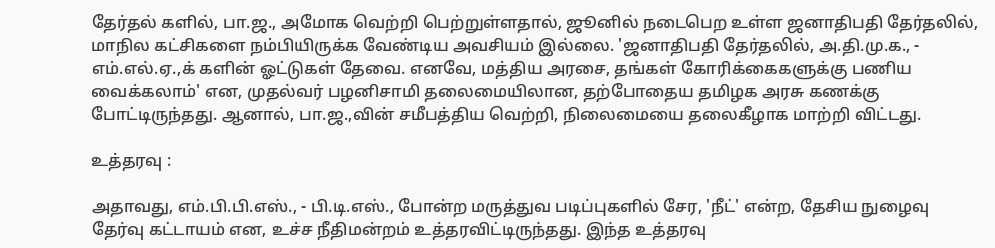தேர்தல் களில், பா.ஜ., அமோக வெற்றி பெற்றுள்ளதால், ஜூனில் நடைபெற உள்ள ஜனாதிபதி தேர்தலில், மாநில கட்சிகளை நம்பியிருக்க வேண்டிய அவசியம் இல்லை. 'ஜனாதிபதி தேர்தலில், அ.தி.மு.க., - எம்.எல்.ஏ.,க் களின் ஓட்டுகள் தேவை. எனவே, மத்திய அரசை, தங்கள் கோரிக்கைகளுக்கு பணிய வைக்கலாம்' என, முதல்வர் பழனிசாமி தலைமையிலான, தற்போதைய தமிழக அரசு கணக்கு போட்டிருந்தது. ஆனால், பா.ஜ.,வின் சமீபத்திய வெற்றி, நிலைமையை தலைகீழாக மாற்றி விட்டது.

உத்தரவு :

அதாவது, எம்.பி.பி.எஸ்., - பி.டி.எஸ்., போன்ற மருத்துவ படிப்புகளில் சேர, 'நீட்' என்ற, தேசிய நுழைவு தேர்வு கட்டாயம் என, உச்ச நீதிமன்றம் உத்தரவிட்டிருந்தது. இந்த உத்தரவு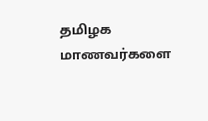தமிழக மாணவர்களை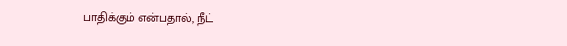பாதிக்கும் என்பதால், நீட்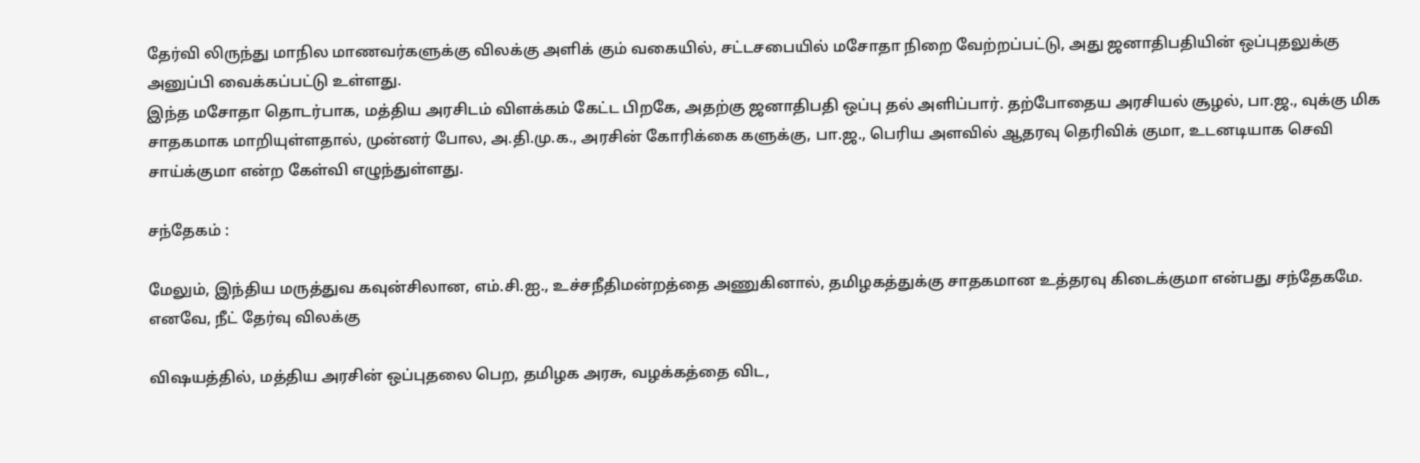தேர்வி லிருந்து மாநில மாணவர்களுக்கு விலக்கு அளிக் கும் வகையில், சட்டசபையில் மசோதா நிறை வேற்றப்பட்டு, அது ஜனாதிபதியின் ஒப்புதலுக்கு அனுப்பி வைக்கப்பட்டு உள்ளது.
இந்த மசோதா தொடர்பாக, மத்திய அரசிடம் விளக்கம் கேட்ட பிறகே, அதற்கு ஜனாதிபதி ஒப்பு தல் அளிப்பார். தற்போதைய அரசியல் சூழல், பா.ஜ., வுக்கு மிக சாதகமாக மாறியுள்ளதால், முன்னர் போல, அ.தி.மு.க., அரசின் கோரிக்கை களுக்கு, பா.ஜ., பெரிய அளவில் ஆதரவு தெரிவிக் குமா, உடனடியாக செவி சாய்க்குமா என்ற கேள்வி எழுந்துள்ளது.

சந்தேகம் :

மேலும், இந்திய மருத்துவ கவுன்சிலான, எம்.சி.ஐ., உச்சநீதிமன்றத்தை அணுகினால், தமிழகத்துக்கு சாதகமான உத்தரவு கிடைக்குமா என்பது சந்தேகமே. எனவே, நீட் தேர்வு விலக்கு

விஷயத்தில், மத்திய அரசின் ஒப்புதலை பெற, தமிழக அரசு, வழக்கத்தை விட,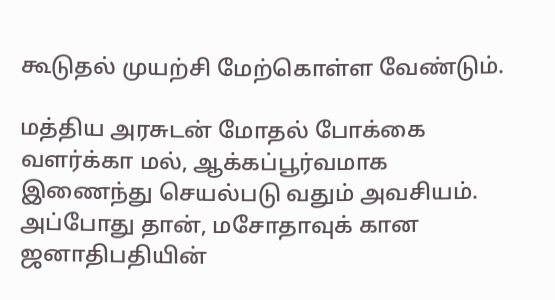கூடுதல் முயற்சி மேற்கொள்ள வேண்டும்.

மத்திய அரசுடன் மோதல் போக்கை வளர்க்கா மல், ஆக்கப்பூர்வமாக இணைந்து செயல்படு வதும் அவசியம். அப்போது தான், மசோதாவுக் கான ஜனாதிபதியின்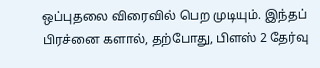ஒப்புதலை விரைவில் பெற முடியும். இந்தப் பிரச்னை களால், தற்போது, பிளஸ் 2 தேர்வு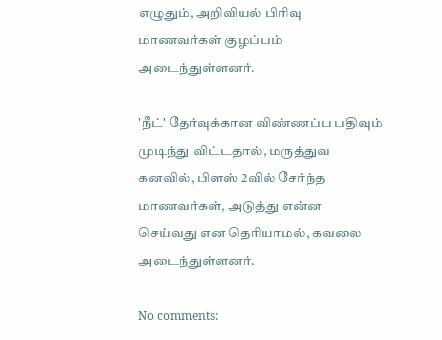எழுதும், அறிவியல் பிரிவு மாணவர்கள் குழப்பம் அடைந்துள்ளனர்.

'நீட்' தேர்வுக்கான விண்ணப்ப பதிவும் முடிந்து விட்டதால், மருத்துவ கனவில், பிளஸ் 2வில் சேர்ந்த மாணவர்கள், அடுத்து என்ன செய்வது என தெரியாமல், கவலை அடைந்துள்ளனர்.

No comments: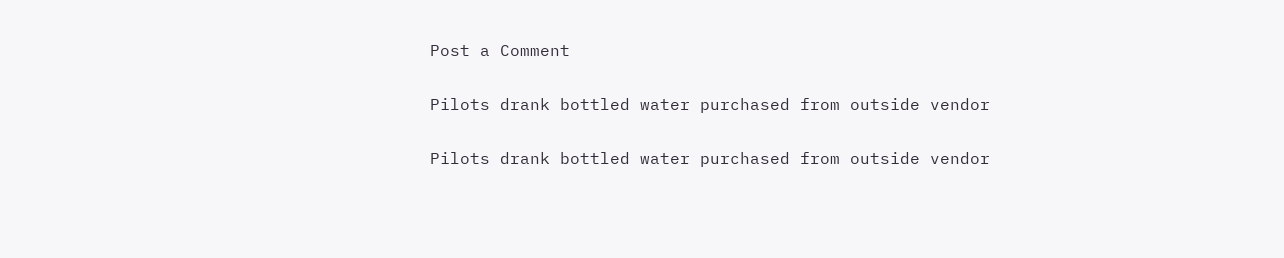Post a Comment

Pilots drank bottled water purchased from outside vendor

Pilots drank bottled water purchased from outside vendor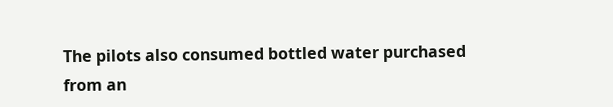The pilots also consumed bottled water purchased from an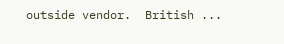outside vendor.  British ...